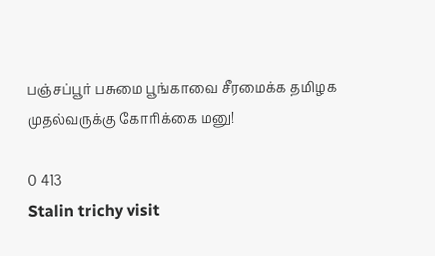பஞ்சப்பூர் பசுமை பூங்காவை சீரமைக்க தமிழக முதல்வருக்கு கோரிக்கை மனு!

0 413
Stalin trichy visit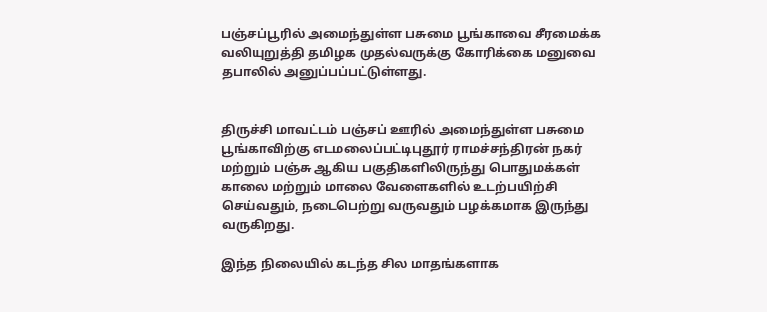பஞ்சப்பூரில் அமைந்துள்ள பசுமை பூங்காவை சீரமைக்க வலியுறுத்தி தமிழக முதல்வருக்கு கோரிக்கை மனுவை தபாலில் அனுப்பப்பட்டுள்ளது.


திருச்சி மாவட்டம் பஞ்சப் ஊரில் அமைந்துள்ள பசுமை பூங்காவிற்கு எடமலைப்பட்டிபுதூர் ராமச்சந்திரன் நகர் மற்றும் பஞ்சு ஆகிய பகுதிகளிலிருந்து பொதுமக்கள் காலை மற்றும் மாலை வேளைகளில் உடற்பயிற்சி செய்வதும், நடைபெற்று வருவதும் பழக்கமாக இருந்து வருகிறது.

இந்த நிலையில் கடந்த சில மாதங்களாக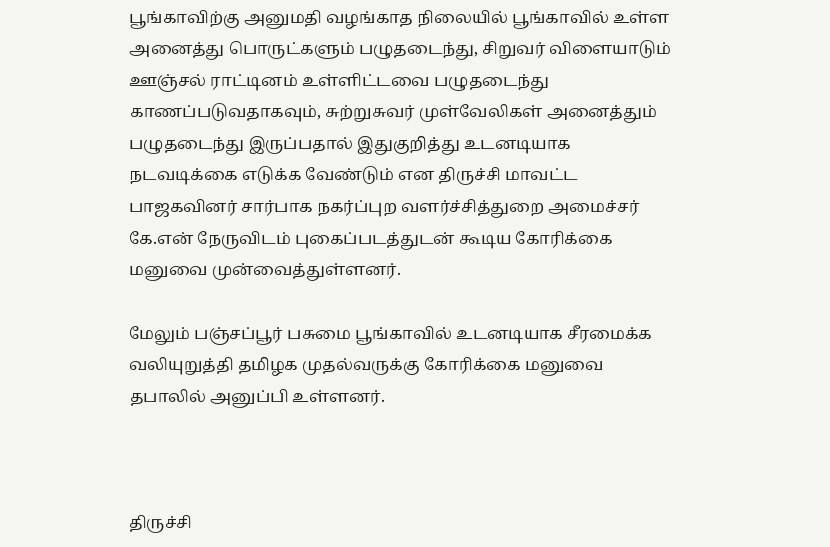பூங்காவிற்கு அனுமதி வழங்காத நிலையில் பூங்காவில் உள்ள அனைத்து பொருட்களும் பழுதடைந்து, சிறுவர் விளையாடும் ஊஞ்சல் ராட்டினம் உள்ளிட்டவை பழுதடைந்து காணப்படுவதாகவும், சுற்றுசுவர் முள்வேலிகள் அனைத்தும் பழுதடைந்து இருப்பதால் இதுகுறித்து உடனடியாக நடவடிக்கை எடுக்க வேண்டும் என திருச்சி மாவட்ட பாஜகவினர் சார்பாக நகர்ப்புற வளர்ச்சித்துறை அமைச்சர் கே.என் நேருவிடம் புகைப்படத்துடன் கூடிய கோரிக்கை மனுவை முன்வைத்துள்ளனர்.

மேலும் பஞ்சப்பூர் பசுமை பூங்காவில் உடனடியாக சீரமைக்க வலியுறுத்தி தமிழக முதல்வருக்கு கோரிக்கை மனுவை தபாலில் அனுப்பி உள்ளனர்.



திருச்சி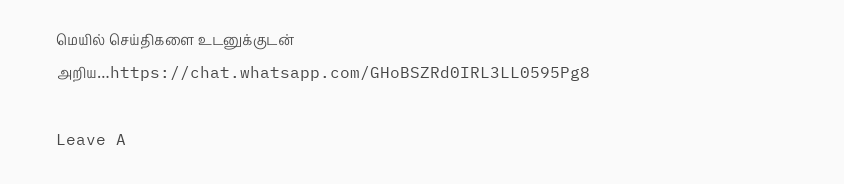மெயில் செய்திகளை உடனுக்குடன் அறிய…https://chat.whatsapp.com/GHoBSZRd0IRL3LL0595Pg8

Leave A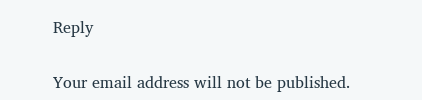Reply

Your email address will not be published.